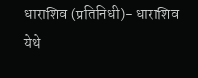धाराशिव (प्रतिनिधी)- धाराशिव येथे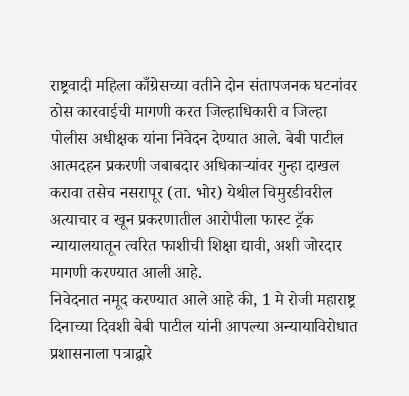राष्ट्रवादी महिला काँग्रेसच्या वतीने दोन संतापजनक घटनांवर ठोस कारवाईची मागणी करत जिल्हाधिकारी व जिल्हा पोलीस अधीक्षक यांना निवेदन देण्यात आले. बेबी पाटील आत्मदहन प्रकरणी जबाबदार अधिकाऱ्यांवर गुन्हा दाखल करावा तसेच नसरापूर (ता. भोर) येथील चिमुरडीवरील अत्याचार व खून प्रकरणातील आरोपीला फास्ट ट्रॅक न्यायालयातून त्वरित फाशीची शिक्षा द्यावी, अशी जोरदार मागणी करण्यात आली आहे.
निवेदनात नमूद करण्यात आले आहे की, 1 मे रोजी महाराष्ट्र दिनाच्या दिवशी बेबी पाटील यांनी आपल्या अन्यायाविरोधात प्रशासनाला पत्राद्वारे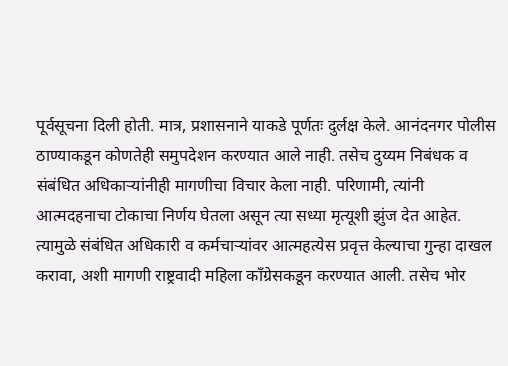पूर्वसूचना दिली होती. मात्र, प्रशासनाने याकडे पूर्णतः दुर्लक्ष केले. आनंदनगर पोलीस ठाण्याकडून कोणतेही समुपदेशन करण्यात आले नाही. तसेच दुय्यम निबंधक व संबंधित अधिकाऱ्यांनीही मागणीचा विचार केला नाही. परिणामी, त्यांनी आत्मदहनाचा टोकाचा निर्णय घेतला असून त्या सध्या मृत्यूशी झुंज देत आहेत. त्यामुळे संबंधित अधिकारी व कर्मचाऱ्यांवर आत्महत्येस प्रवृत्त केल्याचा गुन्हा दाखल करावा, अशी मागणी राष्ट्रवादी महिला काँग्रेसकडून करण्यात आली. तसेच भोर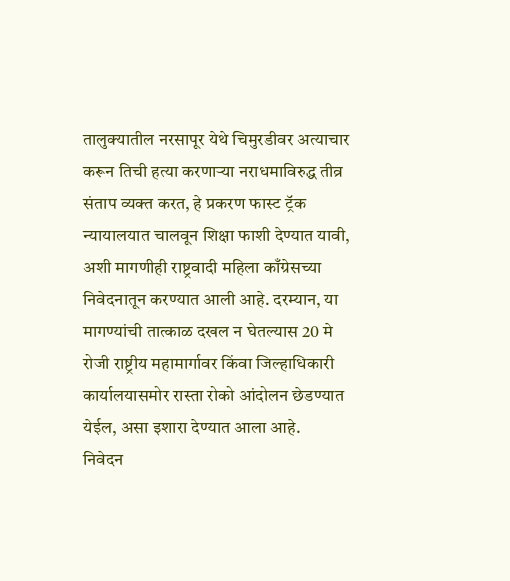तालुक्यातील नरसापूर येथे चिमुरडीवर अत्याचार करून तिची हत्या करणाऱ्या नराधमाविरुद्ध तीव्र संताप व्यक्त करत, हे प्रकरण फास्ट ट्रॅक न्यायालयात चालवून शिक्षा फाशी देण्यात यावी, अशी मागणीही राष्ट्रवादी महिला काँग्रेसच्या निवेदनातून करण्यात आली आहे. दरम्यान, या मागण्यांची तात्काळ दखल न घेतल्यास 20 मे रोजी राष्ट्रीय महामार्गावर किंवा जिल्हाधिकारी कार्यालयासमोर रास्ता रोको आंदोलन छेडण्यात येईल, असा इशारा देण्यात आला आहे.
निवेदन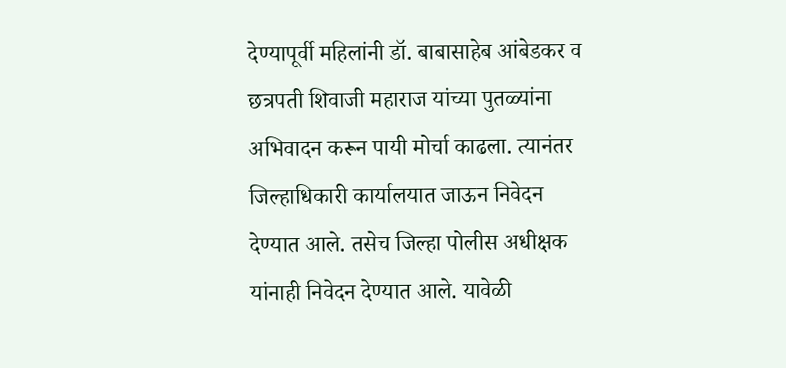देण्यापूर्वी महिलांनी डॉ. बाबासाहेब आंबेडकर व छत्रपती शिवाजी महाराज यांच्या पुतळ्यांना अभिवादन करून पायी मोर्चा काढला. त्यानंतर जिल्हाधिकारी कार्यालयात जाऊन निवेदन देण्यात आले. तसेच जिल्हा पोलीस अधीक्षक यांनाही निवेदन देण्यात आले. यावेळी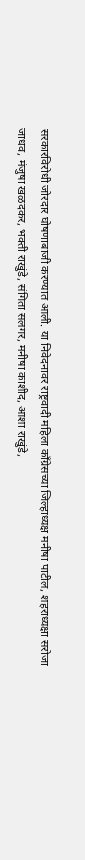सरकारविरोधी जोरदार घोषणाबाजी करण्यात आली. या निवेदनावर राष्ट्रवादी महिला काँग्रेसच्या जिल्हाध्यक्ष मनीषा पाटील, शहराध्यक्षा सरोजा जाधव, मंजुषा खळदकर, भक्ती राखुंडे, संगिता सलगर, मनीषा काशीद, आशा राखुंडे,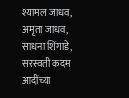श्यामल जाधव, अमृता जाधव, साधना शिंगाडे, सरस्वती कदम आदींच्या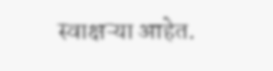स्वाक्षऱ्या आहेत.